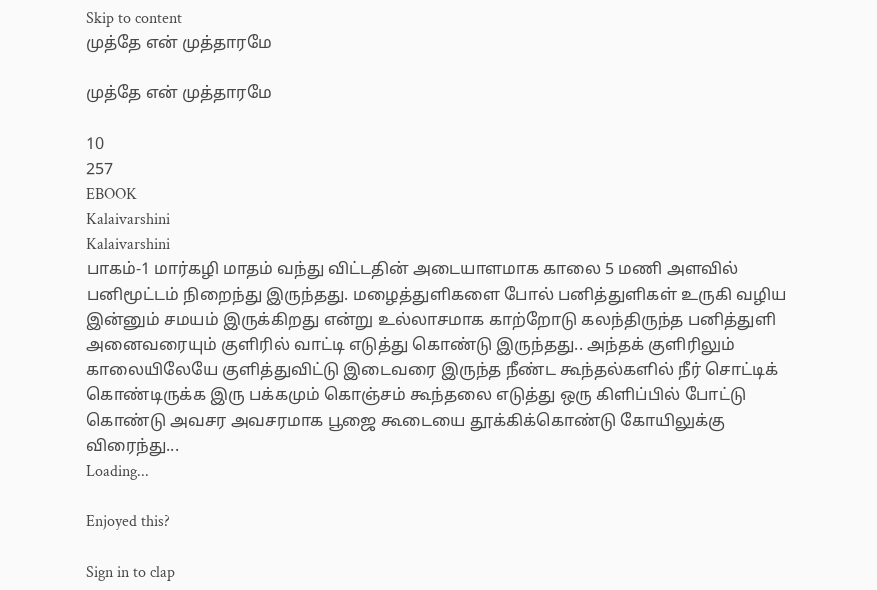Skip to content
முத்தே என் முத்தாரமே

முத்தே என் முத்தாரமே

10
257
EBOOK
Kalaivarshini
Kalaivarshini
பாகம்-1 மார்கழி மாதம் வந்து விட்டதின் அடையாளமாக காலை 5 மணி அளவில் பனிமூட்டம் நிறைந்து இருந்தது. மழைத்துளிகளை போல் பனித்துளிகள் உருகி வழிய இன்னும் சமயம் இருக்கிறது என்று உல்லாசமாக காற்றோடு கலந்திருந்த பனித்துளி அனைவரையும் குளிரில் வாட்டி எடுத்து கொண்டு இருந்தது.. அந்தக் குளிரிலும் காலையிலேயே குளித்துவிட்டு இடைவரை இருந்த நீண்ட கூந்தல்களில் நீர் சொட்டிக் கொண்டிருக்க இரு பக்கமும் கொஞ்சம் கூந்தலை எடுத்து ஒரு கிளிப்பில் போட்டு கொண்டு அவசர அவசரமாக பூஜை கூடையை தூக்கிக்கொண்டு கோயிலுக்கு விரைந்து...
Loading...

Enjoyed this?

Sign in to clap